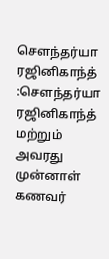சௌந்தர்யா ரஜினிகாந்த் :சௌந்தர்யா ரஜினிகாந்த் மற்றும் அவரது முன்னாள் கணவர்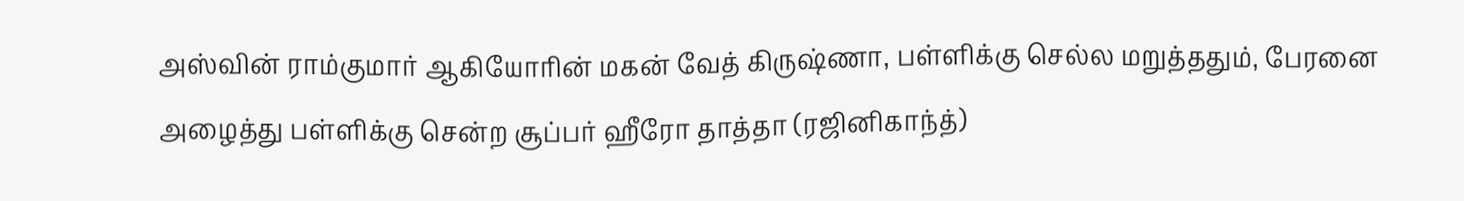அஸ்வின் ராம்குமார் ஆகியோரின் மகன் வேத் கிருஷ்ணா, பள்ளிக்கு செல்ல மறுத்ததும், பேரனை அழைத்து பள்ளிக்கு சென்ற சூப்பர் ஹீரோ தாத்தா (ரஜினிகாந்த்)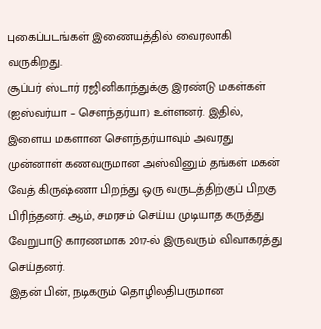புகைப்படங்கள் இணையத்தில் வைரலாகி வருகிறது.
சூப்பர் ஸ்டார் ரஜினிகாந்துக்கு இரண்டு மகள்கள் (ஐஸ்வர்யா – சௌந்தர்யா) உள்ளனர். இதில், இளைய மகளான சௌந்தர்யாவும் அவரது முன்னாள் கணவருமான அஸ்வினும் தங்கள் மகன் வேத் கிருஷ்ணா பிறந்து ஒரு வருடத்திற்குப் பிறகு பிரிந்தனர். ஆம், சமரசம் செய்ய முடியாத கருத்து வேறுபாடு காரணமாக 2017-ல் இருவரும் விவாகரத்து செய்தனர்.
இதன் பின், நடிகரும் தொழிலதிபருமான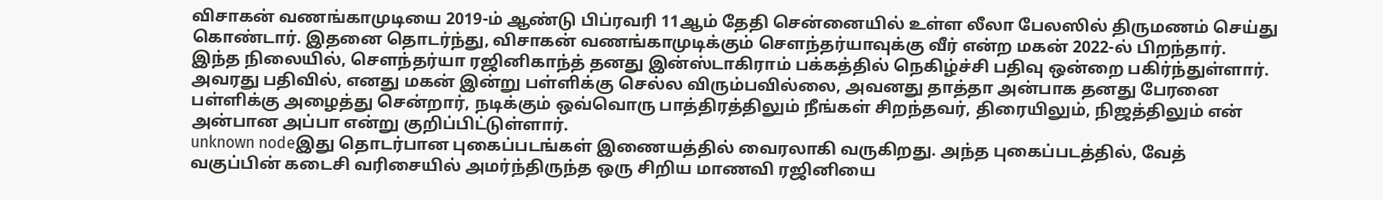விசாகன் வணங்காமுடியை 2019-ம் ஆண்டு பிப்ரவரி 11ஆம் தேதி சென்னையில் உள்ள லீலா பேலஸில் திருமணம் செய்து கொண்டார். இதனை தொடர்ந்து, விசாகன் வணங்காமுடிக்கும் சௌந்தர்யாவுக்கு வீர் என்ற மகன் 2022-ல் பிறந்தார்.
இந்த நிலையில், சௌந்தர்யா ரஜினிகாந்த் தனது இன்ஸ்டாகிராம் பக்கத்தில் நெகிழ்ச்சி பதிவு ஒன்றை பகிர்ந்துள்ளார். அவரது பதிவில், எனது மகன் இன்று பள்ளிக்கு செல்ல விரும்பவில்லை, அவனது தாத்தா அன்பாக தனது பேரனை பள்ளிக்கு அழைத்து சென்றார், நடிக்கும் ஒவ்வொரு பாத்திரத்திலும் நீங்கள் சிறந்தவர், திரையிலும், நிஜத்திலும் என் அன்பான அப்பா என்று குறிப்பிட்டுள்ளார்.
unknown nodeஇது தொடர்பான புகைப்படங்கள் இணையத்தில் வைரலாகி வருகிறது. அந்த புகைப்படத்தில், வேத் வகுப்பின் கடைசி வரிசையில் அமர்ந்திருந்த ஒரு சிறிய மாணவி ரஜினியை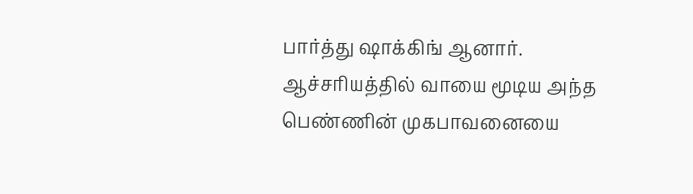பார்த்து ஷாக்கிங் ஆனார். ஆச்சரியத்தில் வாயை மூடிய அந்த பெண்ணின் முகபாவனையை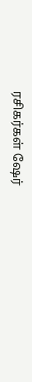ரசிகர்கள் ஷேர்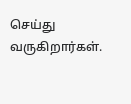செய்து வருகிறார்கள்.